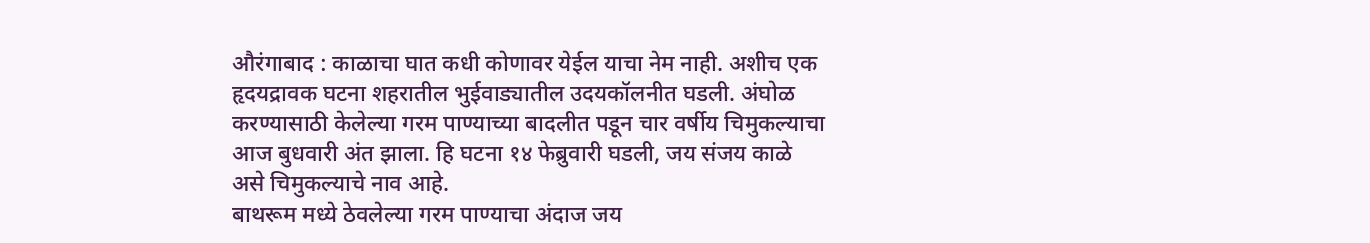औरंगाबाद : काळाचा घात कधी कोणावर येईल याचा नेम नाही. अशीच एक हृदयद्रावक घटना शहरातील भुईवाड्यातील उदयकॉलनीत घडली. अंघोळ करण्यासाठी केलेल्या गरम पाण्याच्या बादलीत पडून चार वर्षीय चिमुकल्याचा आज बुधवारी अंत झाला. हि घटना १४ फेब्रुवारी घडली, जय संजय काळे असे चिमुकल्याचे नाव आहे.
बाथरूम मध्ये ठेवलेल्या गरम पाण्याचा अंदाज जय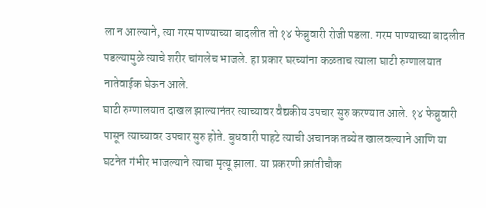ला न आल्याने, त्या गरम पाण्याच्या बादलीत तो १४ फेब्रुवारी रोजी पडला. गरम पाण्याच्या बादलीत पडल्यामुळे त्याचे शरीर चांगलेच भाजले. हा प्रकार घरच्यांना कळताच त्याला घाटी रुग्णालयात नातेवाईक घेऊन आले.
घाटी रुग्णालयात दाखल झाल्यानंतर त्याच्यावर वैद्यकीय उपचार सुरु करण्यात आले. १४ फेब्रुवारी पासून त्याच्यावर उपचार सुरु होते. बुधवारी पाहटे त्याची अचानक तब्येत खालवल्याने आणि या घटनेत गंभीर भाजल्याने त्याचा मृत्यू झाला. या प्रकरणी क्रांतीचौक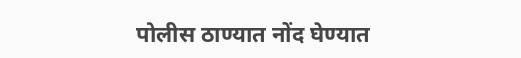पोलीस ठाण्यात नोंद घेण्यात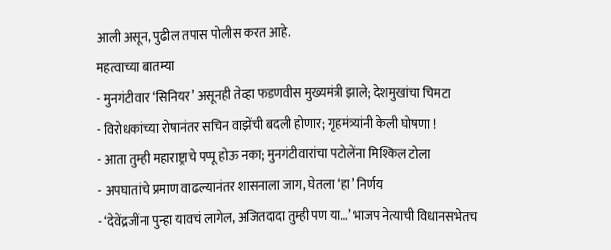आली असून, पुढील तपास पोलीस करत आहे.
महत्वाच्या बातम्या
- मुनगंटीवार ‘सिनियर’ असूनही तेव्हा फडणवीस मुख्यमंत्री झाले; देशमुखांचा चिमटा
- विरोधकांच्या रोषानंतर सचिन वाझेंची बदली होणार; गृहमंत्र्यांनी केली घोषणा !
- आता तुम्ही महाराष्ट्राचे पप्पू होऊ नका; मुनगंटीवारांचा पटोलेंना मिश्किल टोला
- अपघातांचे प्रमाण वाढल्यानंतर शासनाला जाग, घेतला ‘हा’ निर्णय
- ‘देवेंद्रजींना पुन्हा यावचं लागेल, अजितदादा तुम्ही पण या…’ भाजप नेत्याची विधानसभेतच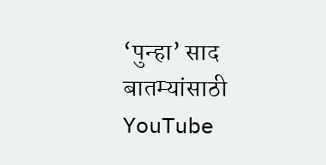‘पुन्हा’ साद
बातम्यांसाठी YouTube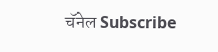चॅनेल Subscribe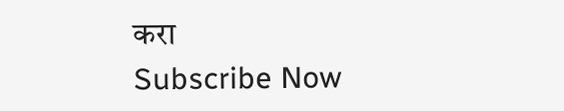करा
Subscribe Now